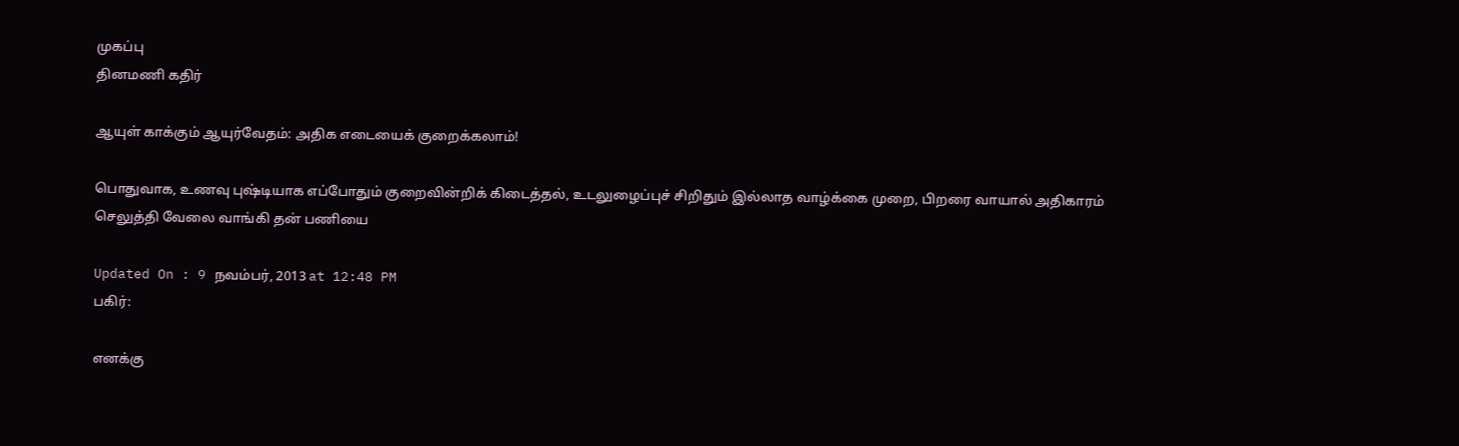முகப்பு
தினமணி கதிர்

ஆயுள் காக்கும் ஆயுர்வேதம்: அதிக எடையைக் குறைக்கலாம்!

பொதுவாக, உணவு புஷ்டியாக எப்போதும் குறைவின்றிக் கிடைத்தல், உடலுழைப்புச் சிறிதும் இல்லாத வாழ்க்கை முறை, பிறரை வாயால் அதிகாரம் செலுத்தி வேலை வாங்கி தன் பணியை

Updated On : 9 நவம்பர், 2013 at 12:48 PM
பகிர்:

எனக்கு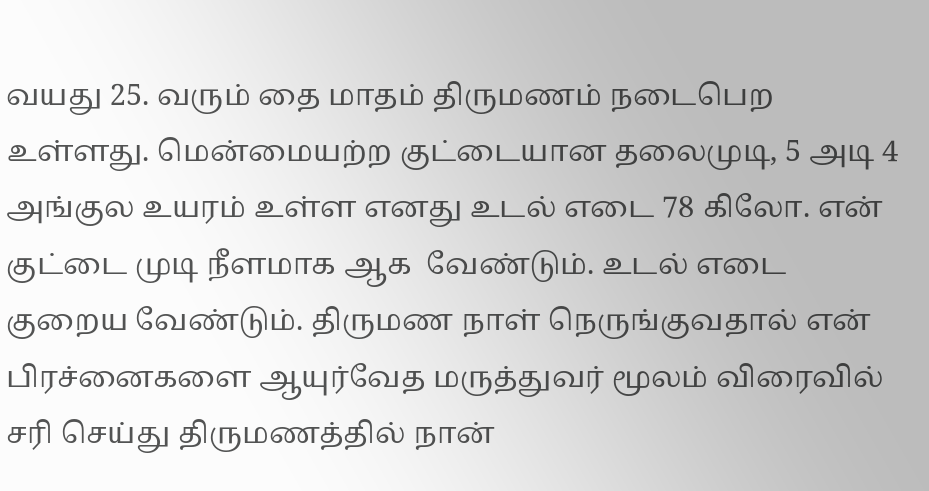வயது 25. வரும் தை மாதம் திருமணம் நடைபெற உள்ளது. மென்மையற்ற குட்டையான தலைமுடி, 5 அடி 4 அங்குல உயரம் உள்ள எனது உடல் எடை 78 கிலோ. என் குட்டை முடி நீளமாக ஆக  வேண்டும். உடல் எடை குறைய வேண்டும். திருமண நாள் நெருங்குவதால் என் பிரச்னைகளை ஆயுர்வேத மருத்துவர் மூலம் விரைவில் சரி செய்து திருமணத்தில் நான்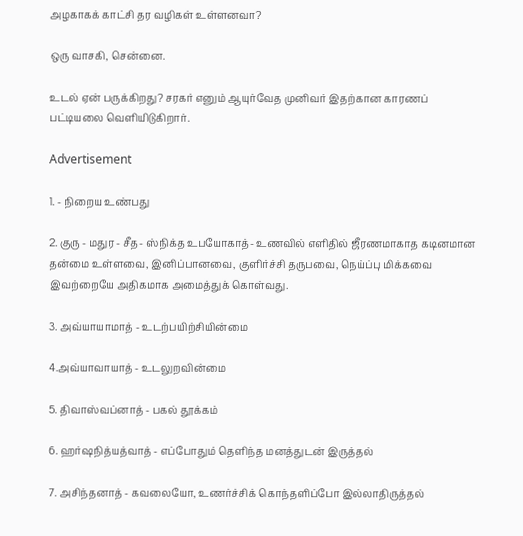அழகாகக் காட்சி தர வழிகள் உள்ளனவா?

ஒரு வாசகி, சென்னை.

உடல் ஏன் பருக்கிறது? சரகர் எனும் ஆயுர்வேத முனிவர் இதற்கான காரணப் பட்டியலை வெளியிடுகிறார்.

Advertisement

1. - நிறைய உண்பது

2. குரு - மதுர - சீத- ஸ்நிக்த உபயோகாத்- உணவில் எளிதில் ஜீரணமாகாத கடினமான தன்மை உள்ளவை, இனிப்பானவை, குளிர்ச்சி தருபவை, நெய்ப்பு மிக்கவை இவற்றையே அதிகமாக அமைத்துக் கொள்வது.

3. அவ்யாயாமாத் - உடற்பயிற்சியின்மை

4.அவ்யாவாயாத் - உடலுறவின்மை

5. திவாஸ்வப்னாத் - பகல் தூக்கம்

6. ஹர்ஷநித்யத்வாத் - எப்போதும் தெளிந்த மனத்துடன் இருத்தல்

7. அசிந்தனாத் - கவலையோ, உணர்ச்சிக் கொந்தளிப்போ இல்லாதிருத்தல்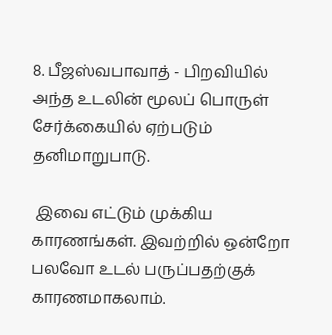8. பீஜஸ்வபாவாத் - பிறவியில் அந்த உடலின் மூலப் பொருள் சேர்க்கையில் ஏற்படும் தனிமாறுபாடு.

 இவை எட்டும் முக்கிய காரணங்கள். இவற்றில் ஒன்றோ பலவோ உடல் பருப்பதற்குக் காரணமாகலாம்.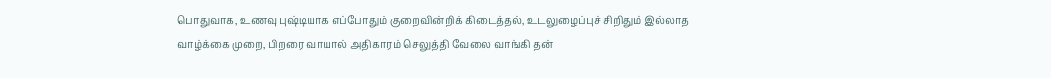பொதுவாக, உணவு புஷ்டியாக எப்போதும் குறைவின்றிக் கிடைத்தல், உடலுழைப்புச் சிறிதும் இல்லாத வாழ்க்கை முறை, பிறரை வாயால் அதிகாரம் செலுத்தி வேலை வாங்கி தன்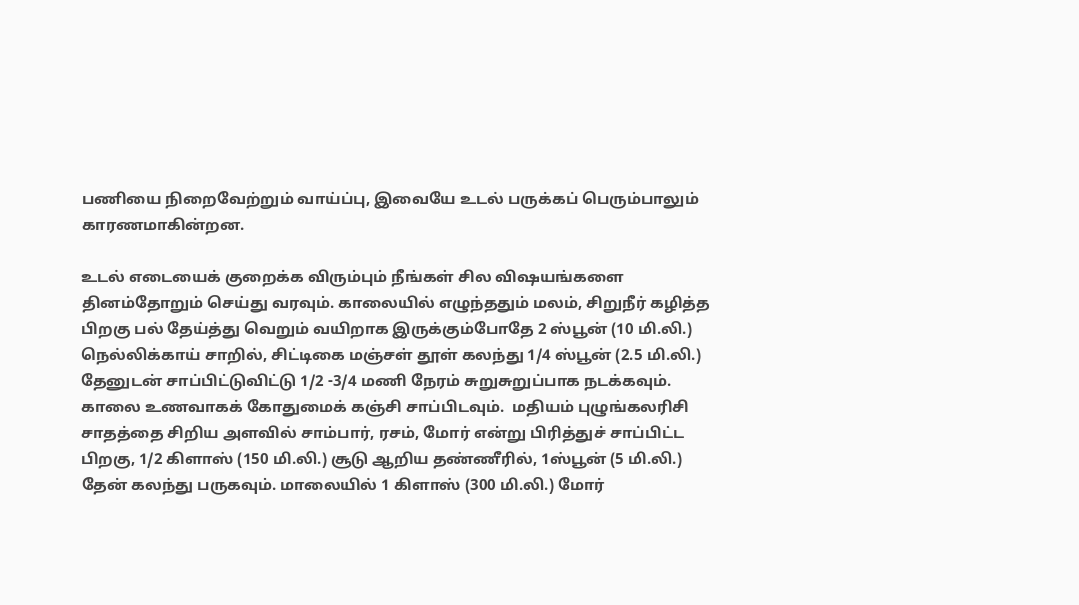பணியை நிறைவேற்றும் வாய்ப்பு, இவையே உடல் பருக்கப் பெரும்பாலும் காரணமாகின்றன.

உடல் எடையைக் குறைக்க விரும்பும் நீங்கள் சில விஷயங்களை தினம்தோறும் செய்து வரவும். காலையில் எழுந்ததும் மலம், சிறுநீர் கழித்த பிறகு பல் தேய்த்து வெறும் வயிறாக இருக்கும்போதே 2 ஸ்பூன் (10 மி.லி.) நெல்லிக்காய் சாறில், சிட்டிகை மஞ்சள் தூள் கலந்து 1/4 ஸ்பூன் (2.5 மி.லி.) தேனுடன் சாப்பிட்டுவிட்டு 1/2 -3/4 மணி நேரம் சுறுசுறுப்பாக நடக்கவும். காலை உணவாகக் கோதுமைக் கஞ்சி சாப்பிடவும்.  மதியம் புழுங்கலரிசி சாதத்தை சிறிய அளவில் சாம்பார், ரசம், மோர் என்று பிரித்துச் சாப்பிட்ட பிறகு, 1/2 கிளாஸ் (150 மி.லி.) சூடு ஆறிய தண்ணீரில், 1ஸ்பூன் (5 மி.லி.) தேன் கலந்து பருகவும். மாலையில் 1 கிளாஸ் (300 மி.லி.) மோர்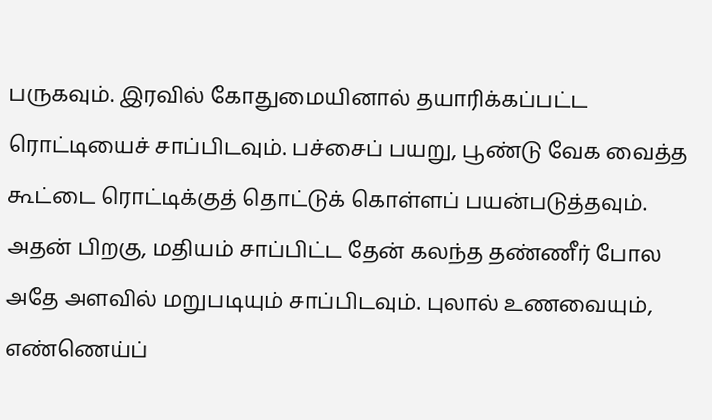பருகவும். இரவில் கோதுமையினால் தயாரிக்கப்பட்ட ரொட்டியைச் சாப்பிடவும். பச்சைப் பயறு, பூண்டு வேக வைத்த கூட்டை ரொட்டிக்குத் தொட்டுக் கொள்ளப் பயன்படுத்தவும். அதன் பிறகு, மதியம் சாப்பிட்ட தேன் கலந்த தண்ணீர் போல அதே அளவில் மறுபடியும் சாப்பிடவும். புலால் உணவையும், எண்ணெய்ப்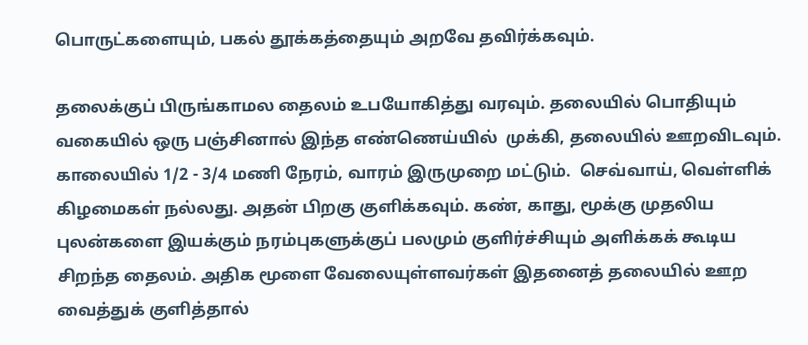பொருட்களையும், பகல் தூக்கத்தையும் அறவே தவிர்க்கவும்.

தலைக்குப் பிருங்காமல தைலம் உபயோகித்து வரவும். தலையில் பொதியும் வகையில் ஒரு பஞ்சினால் இந்த எண்ணெய்யில்  முக்கி, தலையில் ஊறவிடவும். காலையில் 1/2 - 3/4 மணி நேரம், வாரம் இருமுறை மட்டும்.  செவ்வாய், வெள்ளிக் கிழமைகள் நல்லது. அதன் பிறகு குளிக்கவும். கண், காது, மூக்கு முதலிய புலன்களை இயக்கும் நரம்புகளுக்குப் பலமும் குளிர்ச்சியும் அளிக்கக் கூடிய சிறந்த தைலம். அதிக மூளை வேலையுள்ளவர்கள் இதனைத் தலையில் ஊற வைத்துக் குளித்தால்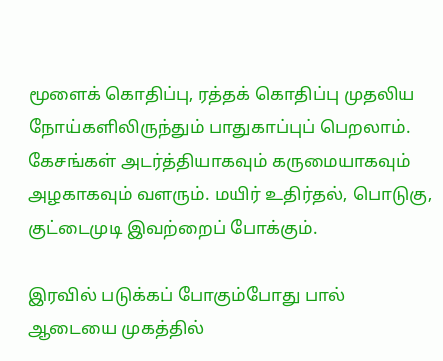மூளைக் கொதிப்பு, ரத்தக் கொதிப்பு முதலிய நோய்களிலிருந்தும் பாதுகாப்புப் பெறலாம். கேசங்கள் அடர்த்தியாகவும் கருமையாகவும் அழகாகவும் வளரும். மயிர் உதிர்தல், பொடுகு, குட்டைமுடி இவற்றைப் போக்கும்.

இரவில் படுக்கப் போகும்போது பால் ஆடையை முகத்தில்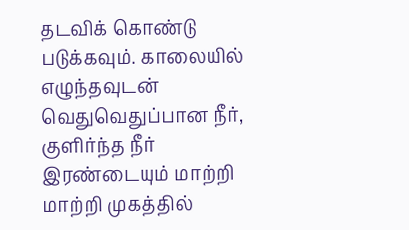தடவிக் கொண்டு படுக்கவும். காலையில் எழுந்தவுடன் வெதுவெதுப்பான நீர், குளிர்ந்த நீர் இரண்டையும் மாற்றி மாற்றி முகத்தில்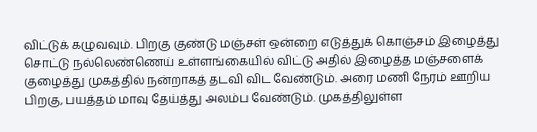விட்டுக் கழுவவும். பிறகு குண்டு மஞ்சள் ஒன்றை எடுத்துக் கொஞ்சம் இழைத்து சொட்டு நல்லெண்ணெய் உள்ளங்கையில் விட்டு அதில் இழைத்த மஞ்சளைக் குழைத்து முகத்தில் நன்றாகத் தடவி விட வேண்டும். அரை மணி நேரம் ஊறிய பிறகு, பயத்தம் மாவு தேய்த்து அலம்ப வேண்டும். முகத்திலுள்ள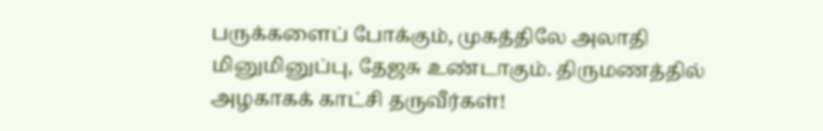பருக்களைப் போக்கும், முகத்திலே அலாதி மினுமினுப்பு, தேஜசு உண்டாகும். திருமணத்தில் அழகாகக் காட்சி தருவீர்கள்!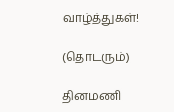வாழ்த்துகள்!

(தொடரும்)

தினமணி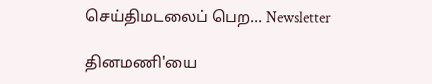செய்திமடலைப் பெற... Newsletter

தினமணி'யை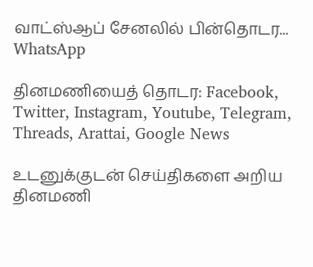வாட்ஸ்ஆப் சேனலில் பின்தொடர... WhatsApp

தினமணியைத் தொடர: Facebook, Twitter, Instagram, Youtube, Telegram, Threads, Arattai, Google News

உடனுக்குடன் செய்திகளை அறிய தினமணி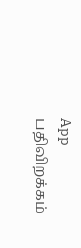App பதிவிறக்கம்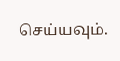செய்யவும்.